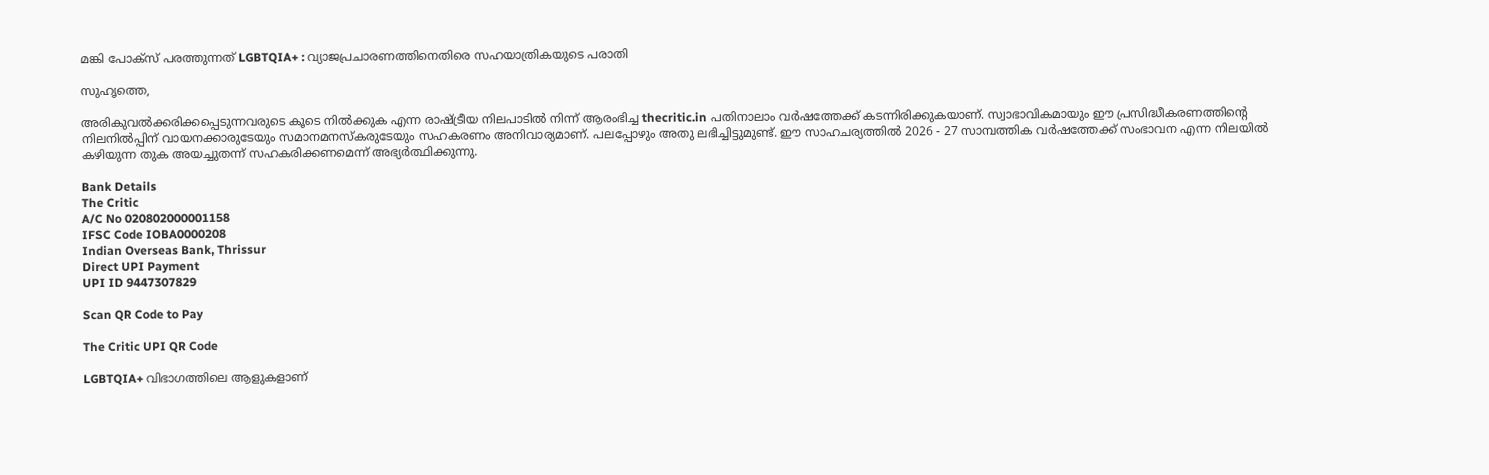മങ്കി പോക്‌സ് പരത്തുന്നത് LGBTQIA+ : വ്യാജപ്രചാരണത്തിനെതിരെ സഹയാത്രികയുടെ പരാതി

സുഹൃത്തെ,

അരികുവല്‍ക്കരിക്കപ്പെടുന്നവരുടെ കൂടെ നില്‍ക്കുക എന്ന രാഷ്ട്രീയ നിലപാടില്‍ നിന്ന് ആരംഭിച്ച thecritic.in പതിനാലാം വര്‍ഷത്തേക്ക് കടന്നിരിക്കുകയാണ്. സ്വാഭാവികമായും ഈ പ്രസിദ്ധീകരണത്തിന്റെ നിലനില്‍പ്പിന് വായനക്കാരുടേയും സമാനമനസ്‌കരുടേയും സഹകരണം അനിവാര്യമാണ്. പലപ്പോഴും അതു ലഭിച്ചിട്ടുമുണ്ട്. ഈ സാഹചര്യത്തില്‍ 2026 - 27 സാമ്പത്തിക വര്‍ഷത്തേക്ക് സംഭാവന എന്ന നിലയില്‍ കഴിയുന്ന തുക അയച്ചുതന്ന് സഹകരിക്കണമെന്ന് അഭ്യര്‍ത്ഥിക്കുന്നു.

Bank Details
The Critic
A/C No 020802000001158
IFSC Code IOBA0000208
Indian Overseas Bank, Thrissur
Direct UPI Payment
UPI ID 9447307829

Scan QR Code to Pay

The Critic UPI QR Code

LGBTQIA+ വിഭാഗത്തിലെ ആളുകളാണ്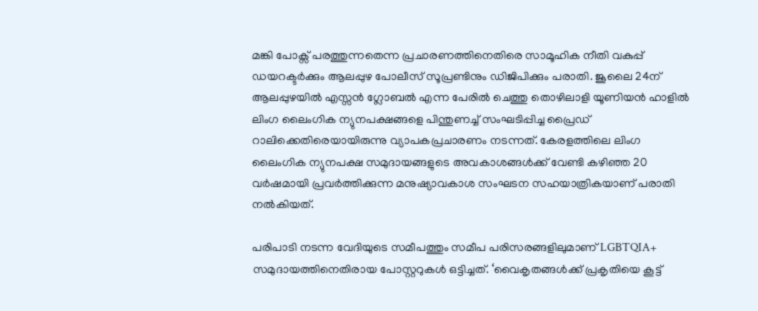മങ്കി പോക്സ് പരത്തുന്നതെന്ന പ്രചാരണത്തിനെതിരെ സാമൂഹിക നീതി വകുപ്പ് ഡയറക്ടര്‍ക്കും ആലപ്പുഴ പോലീസ് സൂപ്രണ്ടിനും ഡിജിപിക്കും പരാതി. ജൂലൈ 24ന് ആലപ്പുഴയില്‍ എസ്സന്‍ ഗ്ലോബല്‍ എന്ന പേരില്‍ ചെത്തു തൊഴിലാളി യൂണിയന്‍ ഹാളില്‍ ലിംഗ ലൈംഗിക ന്യുനപക്ഷങ്ങളെ പിന്തുണച്ച് സംഘടിപ്പിച്ച പ്രൈഡ് റാലിക്കെതിരെയായിരുന്നു വ്യാപകപ്രചാരണം നടന്നത്. കേരളത്തിലെ ലിംഗ ലൈംഗിക ന്യുനപക്ഷ സമുദായങ്ങളുടെ അവകാശങ്ങള്‍ക്ക് വേണ്ടി കഴിഞ്ഞ 20 വര്‍ഷമായി പ്രവര്‍ത്തിക്കുന്ന മനുഷ്യാവകാശ സംഘടന സഹയാത്രികയാണ് പരാതി നല്‍കിയത്.

പരിപാടി നടന്ന വേദിയുടെ സമീപത്തും സമീപ പരിസരങ്ങളിലുമാണ് LGBTQIA+ സമുദായത്തിനെതിരായ പോസ്റ്ററുകള്‍ ഒട്ടിച്ചത്. ‘വൈകൃതങ്ങള്‍ക്ക് പ്രകൃതിയെ കൂട്ട്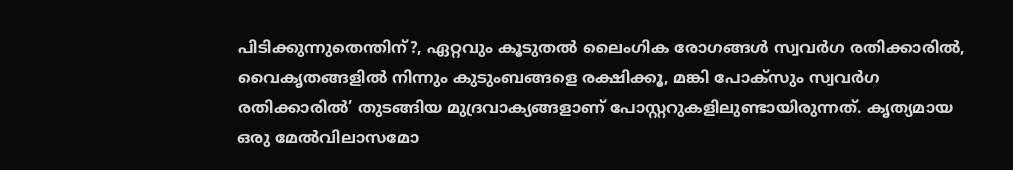പിടിക്കുന്നുതെന്തിന്?, ഏറ്റവും കൂടുതല്‍ ലൈംഗിക രോഗങ്ങള്‍ സ്വവര്‍ഗ രതിക്കാരില്‍, വൈകൃതങ്ങളില്‍ നിന്നും കുടുംബങ്ങളെ രക്ഷിക്കൂ, മങ്കി പോക്‌സും സ്വവര്‍ഗ രതിക്കാരില്‍’ തുടങ്ങിയ മുദ്രവാക്യങ്ങളാണ് പോസ്റ്ററുകളിലുണ്ടായിരുന്നത്. കൃത്യമായ ഒരു മേല്‍വിലാസമോ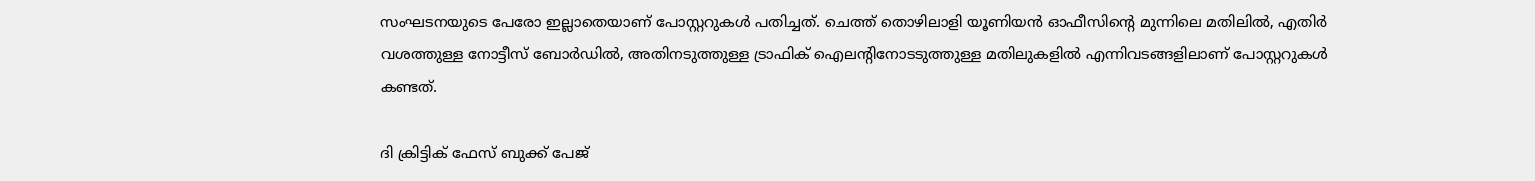സംഘടനയുടെ പേരോ ഇല്ലാതെയാണ് പോസ്റ്ററുകള്‍ പതിച്ചത്. ചെത്ത് തൊഴിലാളി യൂണിയന്‍ ഓഫീസിന്റെ മുന്നിലെ മതിലില്‍, എതിര്‍ വശത്തുള്ള നോട്ടീസ് ബോര്‍ഡില്‍, അതിനടുത്തുള്ള ട്രാഫിക് ഐലന്റിനോടടുത്തുള്ള മതിലുകളില്‍ എന്നിവടങ്ങളിലാണ് പോസ്റ്ററുകള്‍ കണ്ടത്.

ദി ക്രിട്ടിക് ഫേസ് ബുക്ക് പേജ്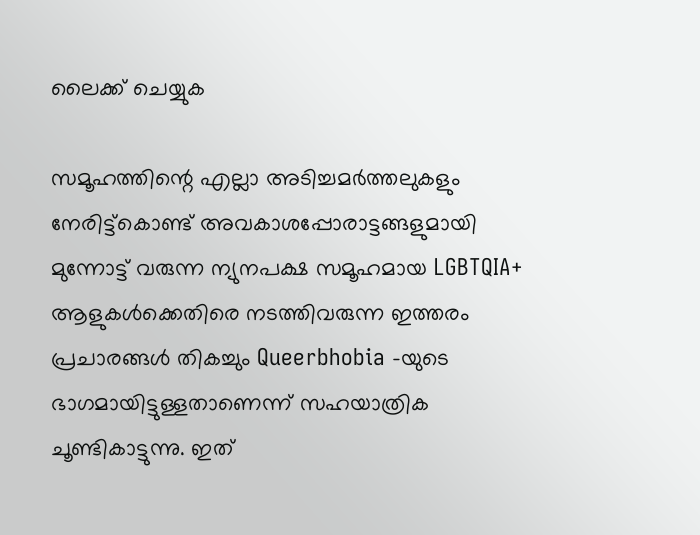ലൈക്ക് ചെയ്യുക

സമൂഹത്തിന്റെ എല്ലാ അടിച്ചമര്‍ത്തലുകളും നേരിട്ട്‌കൊണ്ട് അവകാശപ്പോരാട്ടങ്ങളുമായി മുന്നോട്ട് വരുന്ന ന്യുനപക്ഷ സമൂഹമായ LGBTQIA+ ആളുകള്‍ക്കെതിരെ നടത്തിവരുന്ന ഇത്തരം പ്രചാരങ്ങള്‍ തികച്ചും Queerbhobia -യുടെ ഭാഗമായിട്ടുള്ളതാണെന്ന് സഹയാത്രിക ചൂണ്ടികാട്ടുന്നു. ഇത്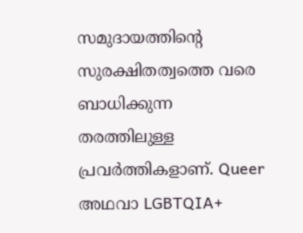സമുദായത്തിന്റെ സുരക്ഷിതത്വത്തെ വരെ ബാധിക്കുന്ന തരത്തിലുള്ള പ്രവര്‍ത്തികളാണ്. Queer അഥവാ LGBTQIA+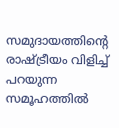സമുദായത്തിന്റെ രാഷ്ട്രീയം വിളിച്ച് പറയുന്ന സമൂഹത്തില്‍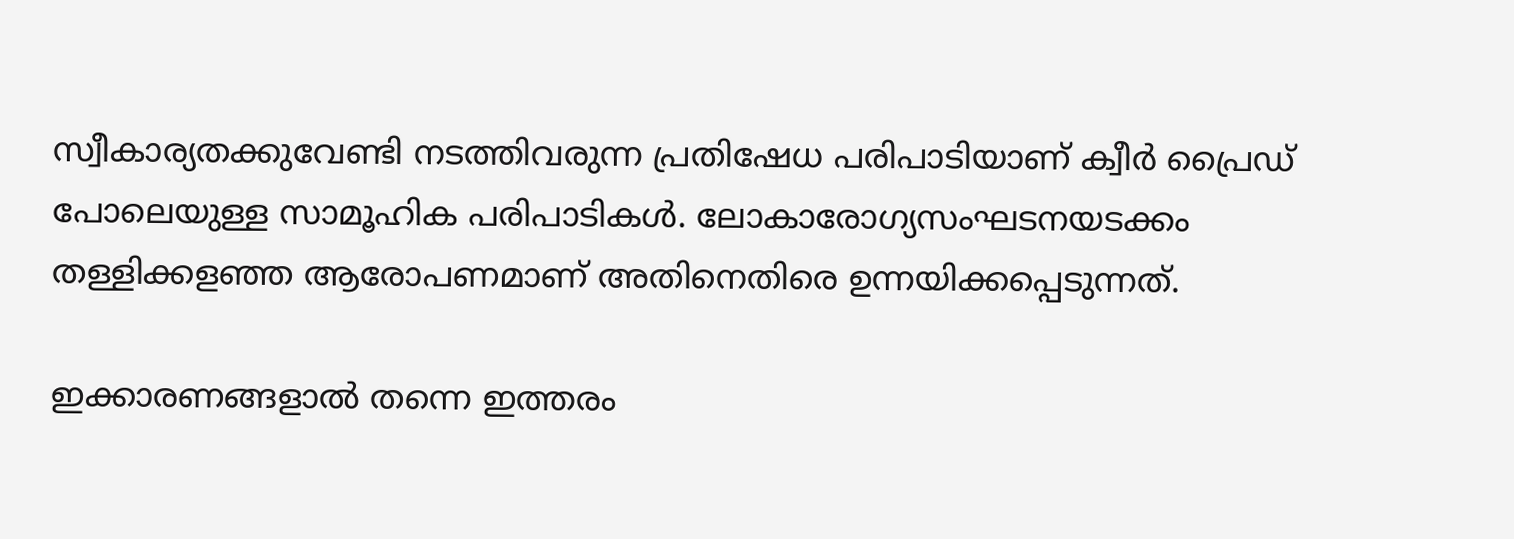സ്വീകാര്യതക്കുവേണ്ടി നടത്തിവരുന്ന പ്രതിഷേധ പരിപാടിയാണ് ക്വീര്‍ പ്രൈഡ് പോലെയുള്ള സാമൂഹിക പരിപാടികള്‍. ലോകാരോഗ്യസംഘടനയടക്കം തള്ളിക്കളഞ്ഞ ആരോപണമാണ് അതിനെതിരെ ഉന്നയിക്കപ്പെടുന്നത്.

ഇക്കാരണങ്ങളാല്‍ തന്നെ ഇത്തരം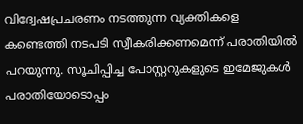വിദ്വേഷപ്രചരണം നടത്തുന്ന വ്യക്തികളെ കണ്ടെത്തി നടപടി സ്വീകരിക്കണമെന്ന് പരാതിയില്‍ പറയുന്നു. സൂചിപ്പിച്ച പോസ്റ്ററുകളുടെ ഇമേജുകള്‍ പരാതിയോടൊപ്പം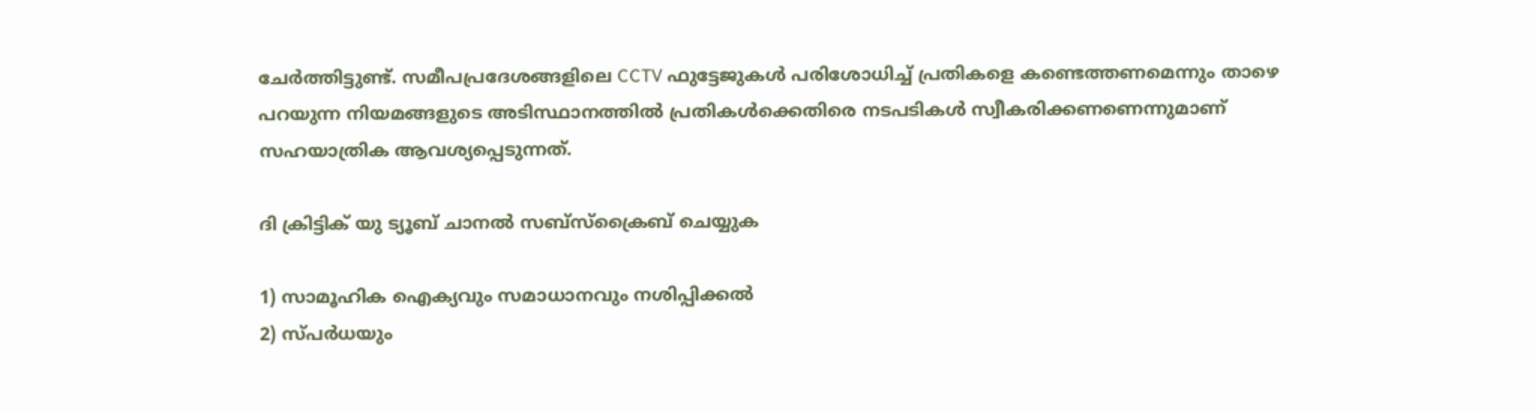ചേര്‍ത്തിട്ടുണ്ട്. സമീപപ്രദേശങ്ങളിലെ CCTV ഫുട്ടേജുകള്‍ പരിശോധിച്ച് പ്രതികളെ കണ്ടെത്തണമെന്നും താഴെ പറയുന്ന നിയമങ്ങളുടെ അടിസ്ഥാനത്തില്‍ പ്രതികള്‍ക്കെതിരെ നടപടികള്‍ സ്വീകരിക്കണണെന്നുമാണ് സഹയാത്രിക ആവശ്യപ്പെടുന്നത്.

ദി ക്രിട്ടിക് യു ട്യൂബ് ചാനല്‍ സബ്‌സ്‌ക്രൈബ് ചെയ്യുക

1) സാമൂഹിക ഐക്യവും സമാധാനവും നശിപ്പിക്കല്‍
2) സ്പര്‍ധയും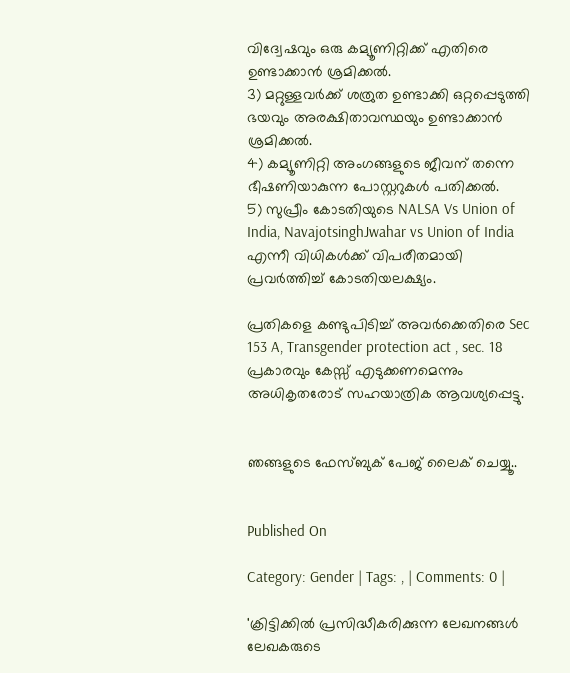വിദ്വേഷവും ഒരു കമ്യൂണിറ്റിക്ക് എതിരെ ഉണ്ടാക്കാന്‍ ശ്രമിക്കല്‍.
3) മറ്റുള്ളവര്‍ക്ക് ശത്രുത ഉണ്ടാക്കി ഒറ്റപ്പെടുത്തി ഭയവും അരക്ഷിതാവസ്ഥയും ഉണ്ടാക്കാന്‍ ശ്രമിക്കല്‍.
4) കമ്യൂണിറ്റി അംഗങ്ങളുടെ ജീവന് തന്നെ ഭീഷണിയാകുന്ന പോസ്റ്ററുകള്‍ പതിക്കല്‍.
5) സുപ്രീം കോടതിയുടെ NALSA Vs Union of India, NavajotsinghJwahar vs Union of India എന്നീ വിധികള്‍ക്ക് വിപരീതമായി പ്രവര്‍ത്തിച്ച് കോടതിയലക്ഷ്യം.

പ്രതികളെ കണ്ടുപിടിച്ച് അവര്‍ക്കെതിരെ Sec 153 A, Transgender protection act , sec. 18 പ്രകാരവും കേസ്സ് എടുക്കണമെന്നും അധികൃതരോട് സഹയാത്രിക ആവശ്യപ്പെട്ടു.


ഞങ്ങളുടെ ഫേസ്ബുക് പേജ് ലൈക് ചെയ്യൂ..


Published On

Category: Gender | Tags: , | Comments: 0 |

'ക്രിട്ടിക്കില്‍ പ്രസിദ്ധീകരിക്കുന്ന ലേഖനങ്ങള്‍ ലേഖകരുടെ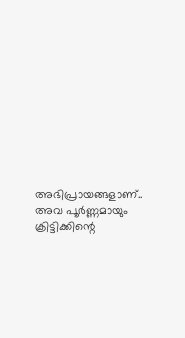അഭിപ്രായങ്ങളാണ്.. അവ പൂര്‍ണ്ണമായും ക്രിട്ടിക്കിന്റെ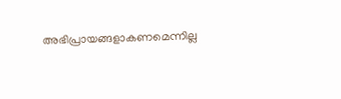അഭിപ്രായങ്ങളാകണമെന്നില്ല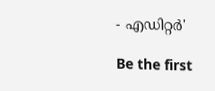- എഡിറ്റര്‍'

Be the first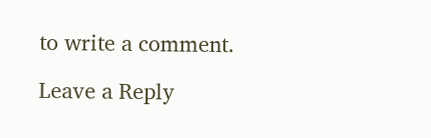to write a comment.

Leave a Reply